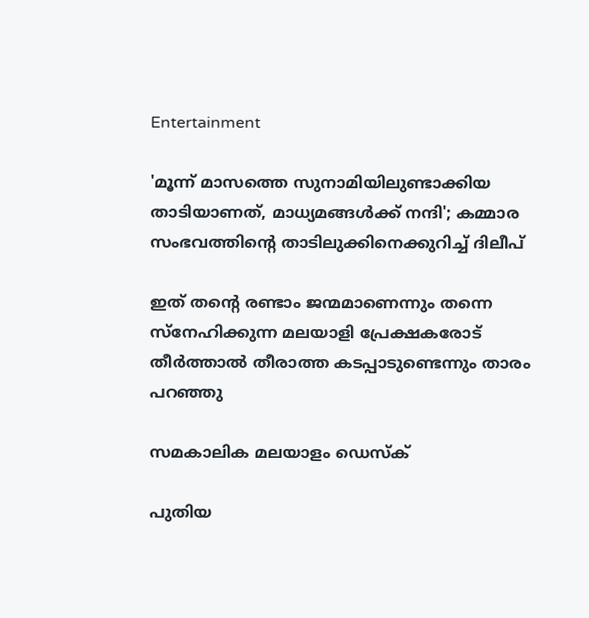Entertainment

'മൂന്ന് മാസത്തെ സുനാമിയിലുണ്ടാക്കിയ താടിയാണത്, മാധ്യമങ്ങള്‍ക്ക് നന്ദി'; കമ്മാര സംഭവത്തിന്റെ താടിലുക്കിനെക്കുറിച്ച് ദിലീപ്

ഇത് തന്റെ രണ്ടാം ജന്മമാണെന്നും തന്നെ സ്‌നേഹിക്കുന്ന മലയാളി പ്രേക്ഷകരോട് തീര്‍ത്താല്‍ തീരാത്ത കടപ്പാടുണ്ടെന്നും താരം പറഞ്ഞു

സമകാലിക മലയാളം ഡെസ്ക്

പുതിയ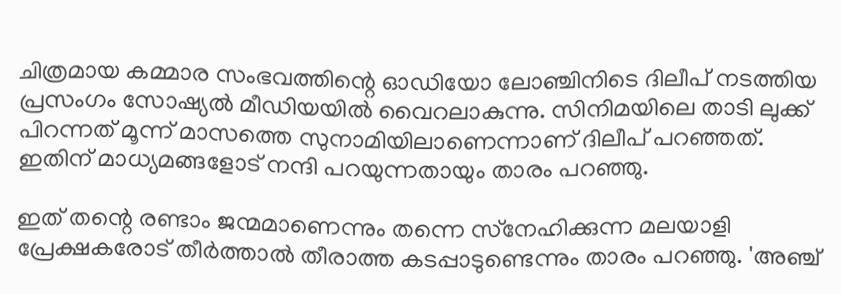ചിത്രമായ കമ്മാര സംഭവത്തിന്റെ ഓഡിയോ ലോഞ്ചിനിടെ ദിലീപ് നടത്തിയ പ്രസംഗം സോഷ്യല്‍ മീഡിയയില്‍ വൈറലാകുന്നു. സിനിമയിലെ താടി ലുക്ക് പിറന്നത് മൂന്ന് മാസത്തെ സുനാമിയിലാണെന്നാണ് ദിലീപ് പറഞ്ഞത്. ഇതിന് മാധ്യമങ്ങളോട് നന്ദി പറയുന്നതായും താരം പറഞ്ഞു.

ഇത് തന്റെ രണ്ടാം ജന്മമാണെന്നും തന്നെ സ്‌നേഹിക്കുന്ന മലയാളി പ്രേക്ഷകരോട് തീര്‍ത്താല്‍ തീരാത്ത കടപ്പാടുണ്ടെന്നും താരം പറഞ്ഞു. 'അഞ്ച്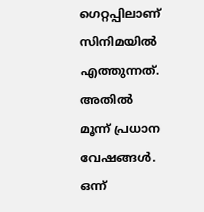ഗെറ്റപ്പിലാണ് സിനിമയില്‍ എത്തുന്നത്. അതില്‍ മൂന്ന് പ്രധാന വേഷങ്ങള്‍. ഒന്ന്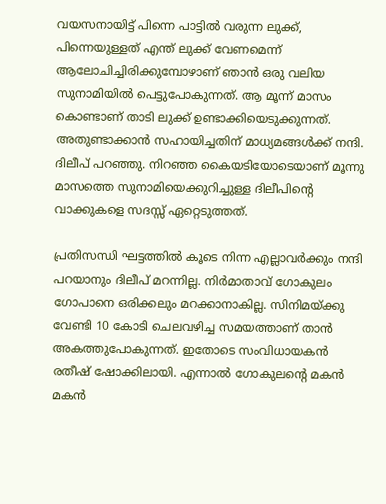വയസനായിട്ട് പിന്നെ പാട്ടില്‍ വരുന്ന ലുക്ക്, പിന്നെയുള്ളത് എന്ത് ലുക്ക് വേണമെന്ന് ആലോചിച്ചിരിക്കുമ്പോഴാണ് ഞാന്‍ ഒരു വലിയ സുനാമിയില്‍ പെട്ടുപോകുന്നത്. ആ മൂന്ന് മാസം കൊണ്ടാണ് താടി ലുക്ക് ഉണ്ടാക്കിയെടുക്കുന്നത്. അതുണ്ടാക്കാന്‍ സഹായിച്ചതിന് മാധ്യമങ്ങള്‍ക്ക് നന്ദി. ദിലീപ് പറഞ്ഞു. നിറഞ്ഞ കൈയടിയോടെയാണ് മൂന്നു മാസത്തെ സുനാമിയെക്കുറിച്ചുള്ള ദിലീപിന്റെ വാക്കുകളെ സദസ്സ് ഏറ്റെടുത്തത്.

പ്രതിസന്ധി ഘട്ടത്തില്‍ കൂടെ നിന്ന എല്ലാവര്‍ക്കും നന്ദി പറയാനും ദിലീപ് മറന്നില്ല. നിര്‍മാതാവ് ഗോകുലം ഗോപാനെ ഒരിക്കലും മറക്കാനാകില്ല. സിനിമയ്ക്കു വേണ്ടി 10 കോടി ചെലവഴിച്ച സമയത്താണ് താന്‍ അകത്തുപോകുന്നത്. ഇതോടെ സംവിധായകന്‍ രതീഷ് ഷോക്കിലായി. എന്നാല്‍ ഗോകുലന്റെ മകന്‍ മകന്‍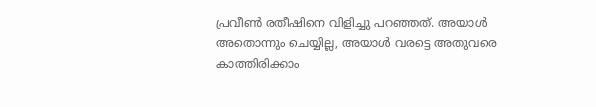പ്രവീണ്‍ രതീഷിനെ വിളിച്ചു പറഞ്ഞത്. അയാള്‍ അതൊന്നും ചെയ്യില്ല, അയാള്‍ വരട്ടെ അതുവരെ കാത്തിരിക്കാം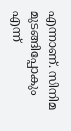എന്നാണ്. സിനിമ മുടങ്ങിപ്പോകും എന്ന്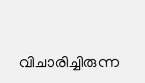വിചാരിച്ചിരുന്ന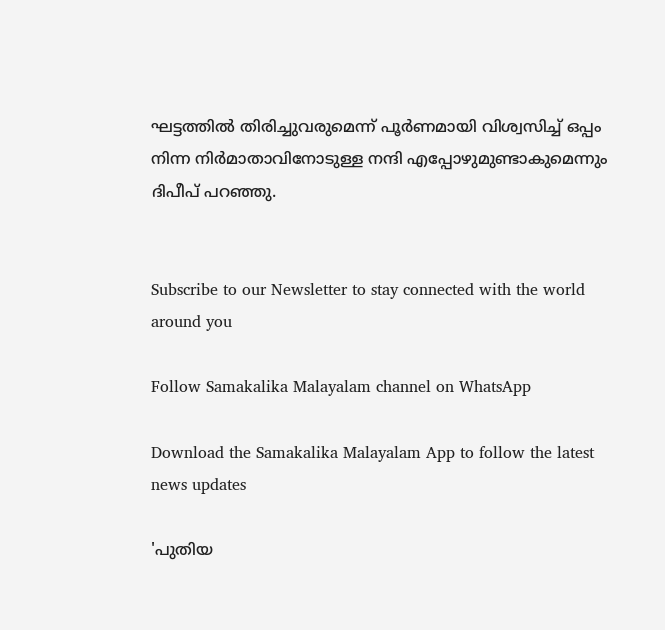ഘട്ടത്തില്‍ തിരിച്ചുവരുമെന്ന് പൂര്‍ണമായി വിശ്വസിച്ച് ഒപ്പം നിന്ന നിര്‍മാതാവിനോടുള്ള നന്ദി എപ്പോഴുമുണ്ടാകുമെന്നും ദിപീപ് പറഞ്ഞു.


Subscribe to our Newsletter to stay connected with the world around you

Follow Samakalika Malayalam channel on WhatsApp

Download the Samakalika Malayalam App to follow the latest news updates

'പുതിയ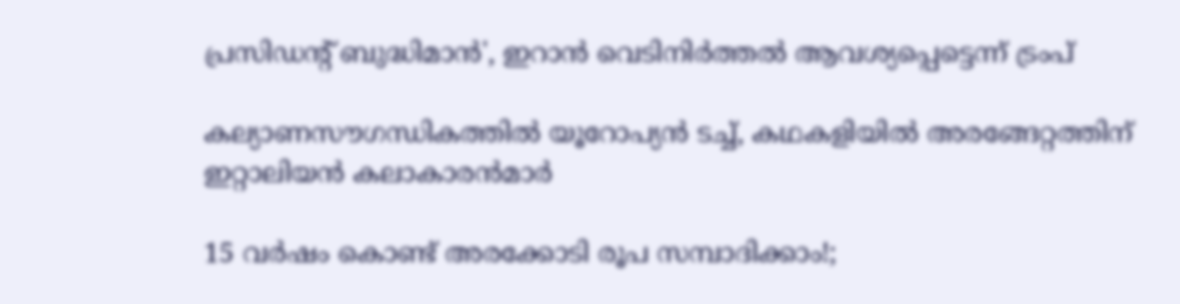പ്രസിഡന്റ് ബുദ്ധിമാന്‍', ഇറാന്‍ വെടിനിര്‍ത്തല്‍ ആവശ്യപ്പെട്ടെന്ന് ട്രംപ്

കല്യാണസൗഗന്ധികത്തില്‍ യൂറോപ്യന്‍ ടച്ച്, കഥകളിയില്‍ അരങ്ങേറ്റത്തിന് ഇറ്റാലിയന്‍ കലാകാരൻമാർ

15 വര്‍ഷം കൊണ്ട് അരക്കോടി രൂപ സമ്പാദിക്കാം!;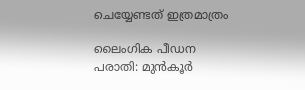ചെയ്യേണ്ടത് ഇത്രമാത്രം

ലൈംഗിക പീഡന പരാതി: മുന്‍കൂര്‍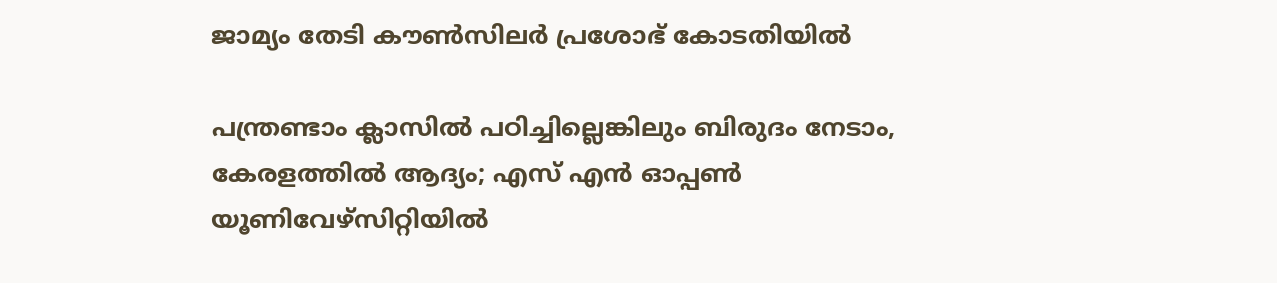ജാമ്യം തേടി കൗണ്‍സിലര്‍ പ്രശോഭ് കോടതിയില്‍

പന്ത്രണ്ടാം ക്ലാസിൽ പഠിച്ചില്ലെങ്കിലും ബിരുദം നേടാം, കേരളത്തിൽ ആദ്യം; എസ് എൻ ഓപ്പൺ യൂണിവേഴ്സിറ്റിയിൽ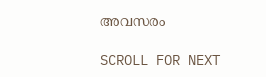അവസരം

SCROLL FOR NEXT